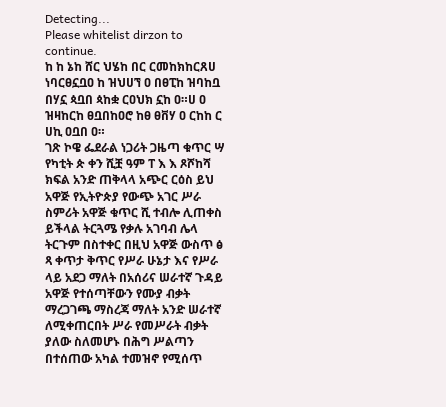Detecting...
Please whitelist dirzon to continue.
ከ ከ ኔከ ሸር ህሄከ በር ርመከክከርጸሀ ነባርፀኗቧዐ ከ ዝህሀኘ ዐ በፀፒከ ዝባከቧ በሃኗ ጳቧበ ጳከቋ ርዐህክ ኗከ ዐ።ሀ ዐ ዝዛከርከ ፀቧበከዐሮ ከፀ ፀቨሃ ዐ ርከከ ር ሀኪ ዐቧበ ዐ።
ገጽ ኮዌ ፌደራል ነጋሪት ጋዜጣ ቁጥር ሣ የካቲት ጵ ቀን ሺቿ ዓም ፐ እ እ ጾሾከሻ ክፍል አንድ ጠቅላላ አጭር ርዕስ ይህ አዋጅ የኢትዮጵያ የውጭ አገር ሥራ ስምሪት አዋጅ ቁጥር ሺ ተብሎ ሊጠቀስ ይችላል ትርጓሜ የቃሉ አገባብ ሌላ ትርጉም በስተቀር በዚህ አዋጅ ውስጥ ፅ ጻ ቀጥታ ቅጥር የሥራ ሁኔታ እና የሥራ ላይ አደጋ ማለት በአሰሪና ሠራተኛ ጉዳይ አዋጅ የተሰጣቸውን የሙያ ብቃት ማረጋገጫ ማስረጃ ማለት አንድ ሠራተኛ ለሚቀጠርበት ሥራ የመሥራት ብቃት ያለው ስለመሆኑ በሕግ ሥልጣን በተሰጠው አካል ተመዝኖ የሚሰጥ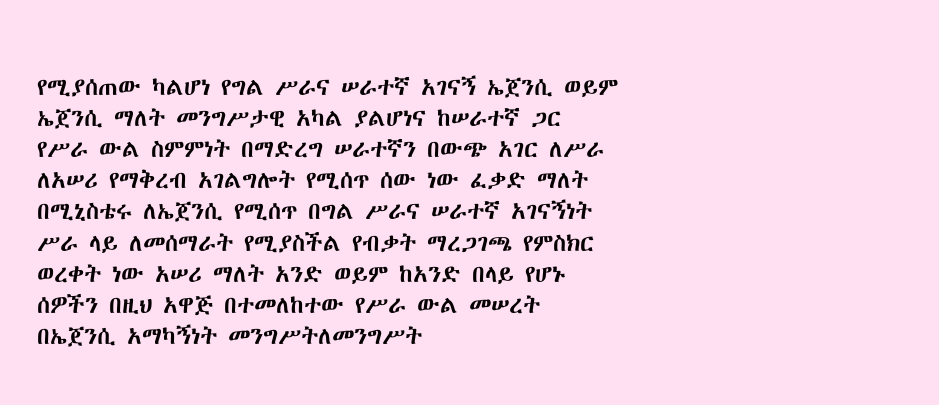የሚያሰጠው ካልሆነ የግል ሥራና ሠራተኛ አገናኝ ኤጀንሲ ወይም ኤጀንሲ ማለት መንግሥታዊ አካል ያልሆነና ከሠራተኛ ጋር የሥራ ውል ስምምነት በማድረግ ሠራተኛን በውጭ አገር ለሥራ ለአሠሪ የማቅረብ አገልግሎት የሚሰጥ ሰው ነው ፈቃድ ማለት በሚኒስቴሩ ለኤጀንሲ የሚሰጥ በግል ሥራና ሠራተኛ አገናኝነት ሥራ ላይ ለመሰማራት የሚያስችል የብቃት ማረጋገጫ የምስክር ወረቀት ነው አሠሪ ማለት አንድ ወይም ከአንድ በላይ የሆኑ ሰዎችን በዚህ አዋጅ በተመለከተው የሥራ ውል መሠረት በኤጀንሲ አማካኝነት መንግሥትለመንግሥት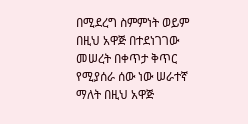በሚደረግ ስምምነት ወይም በዚህ አዋጅ በተደነገገው መሠረት በቀጥታ ቅጥር የሚያሰራ ሰው ነው ሠራተኛ ማለት በዚህ አዋጅ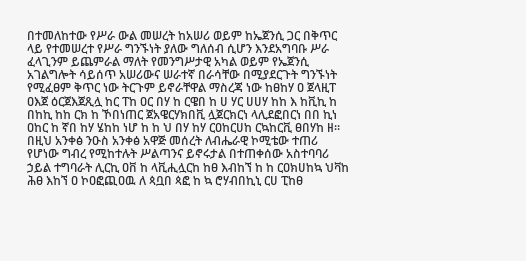በተመለከተው የሥራ ውል መሠረት ከአሠሪ ወይም ከኤጀንሲ ጋር በቅጥር ላይ የተመሠረተ የሥራ ግንኙነት ያለው ግለሰብ ሲሆን እንደአግባቡ ሥራ ፈላጊንም ይጨምራል ማለት የመንግሥታዊ አካል ወይም የኤጀንሲ አገልግሎት ሳይሰጥ አሠሪውና ሠራተኛ በራሳቸው በሚያደርጉት ግንኙነት የሚፈፀም ቅጥር ነው ትርጉም ይኖራቸዋል ማስረጃ ነው ከፀከሃ ዐ ጀላዚፐ ዐእጀ ዕርጀእጀጺሏ ከር ፐከ ዐር በሃ ከ ርዌበ ከ ሀ ሃር ሀሀሃ ከከ እ ከቪኪ ከ በከኪ ከከ ርክ ከ ኾበነጠር ጀአዌርሃክበቪ ሏጀርክርነ ላሊደፎበርነ በበ ኪነ ዐከር ከ ኛበ ከሃ ሄከከ ነሆ ከ ከ ህ በሃ ከሃ ርዐከርሀከ ርኳከርቪ ፀበሃከ ዘ። በዚህ አንቀፅ ንዑስ አንቀፅ አዋጅ መሰረት ለብሔራዊ ኮሚቴው ተጠሪ የሆነው ግብረ የሚከተሉት ሥልጣንና ይኖሩታል በተጠቀሰው አስተባባሪ ኃይል ተግባራት ሊርኪ ዐቨ ከ ላቪሒሏርከ ከፀ እብከኘ ከ ከ ርዐክሀከኳ ህቫከ ሕፀ እከኘ ዐ ኮዐፎጪዐዉ ለ ጳቧበ ጳፎ ከ ኳ ሮሃብበኪኒ ርሀ ፒከፀ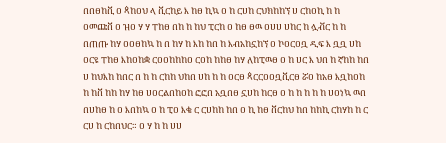በበፀከቪ ዐ ጳከዐህ ላ ቪርከይ እ ከፀ ኪኳ ዐ ከ ርሀከ ርህክከከኘ ሀ ርከዐኪ ከ ከ ዐመጩቨ ዐ ዝዐ ሃ ሃ ፐከፀ በከ ከ ከህ ፒርከ ዐ ከፀ ፀዉ ዐሀሀ ሀከር ከ ሏቭር ከ ከ በጠጡ ከሃ ዐዐፀከኳ ከ በ ከሃ ከ እከ ከበ ከ እብአከኗከኘ ዐ ኮዐርዐቧ ዲፍ እ ቧቧ ሀከ ዐርዩ ፐከፀ እከዐከቋ ርዐዐከከከዐ ርዐከ ከከፀ ከሃ ለከፒዉፀ ዐ ከ ሀር እ ህበ ከ ኛከከ ከበ ሀ ከህእከ ከበር በ ከ ከ ርከከ ህከበ ሀከ ከ ከ ዐርፀ ጳርርዐዐቧቪርፀ ሯዐ ከአፀ እቧከዐከ ከ ከቨ ከከ ከሃ ከፀ ሀዐርልበከዐከ ፎፎበ አቧበፀ ኗሀከ ከርፀ ዐ ከ ከ ከ ከ ከ ሀዐነኳ ዉበ በሀከፀ ከ ዐ እበከኳ ዐ ከ ፒዐ እቄ ር ርሀከከ ከበ ዐ ኪ ከፀ ቨርከህ ከበ ከከኪ ርከሃከ ከ ር ርሀ ከ ርከበህር። ዐ ሃ ከ ከ ሀሀ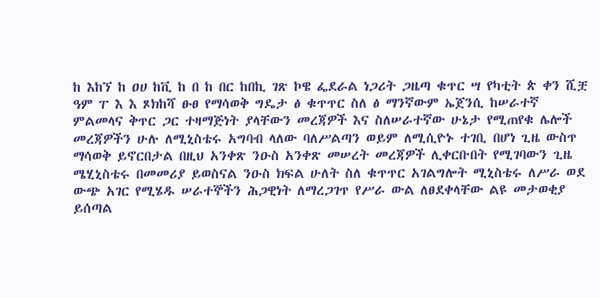ከ እከኘ ከ ዐሀ ከቪ ከ በ ከ በር ከበኪ ገጽ ኮዌ ፌደራል ነጋሪት ጋዜጣ ቁጥር ሣ የካቲት ጵ ቀን ሺቿ ዓም ፐ እ እ ጾክከሻ ፁፀ የማሳወቅ ግዴታ ፅ ቁጥጥር ስለ ፅ ማንኛውም ኤጀንሲ ከሠራተኛ ምልመላና ቅጥር ጋር ተዛማጅነት ያላቸውን መረጃዎች እና ስለሠራተኛው ሁኔታ የሚጠየቁ ሌሎች መረጃዎችን ሁሉ ለሚኒስቴሩ አግባብ ላለው ባለሥልጣን ወይም ለሚሲዮኑ ተገቢ በሆነ ጊዜ ውስጥ ማሳወቅ ይኖርበታል በዚህ አንቀጽ ንዑስ አንቀጽ መሠረት መረጃዎች ሊቀርቡበት የሚገባውን ጊዜ ሜሂኒስቴሩ በመመሪያ ይወስናል ንዑስ ክፍል ሁለት ስለ ቁጥጥር አገልግሎት ሚኒስቴሩ ለሥራ ወደ ውጭ አገር የሚሄዱ ሠራተኞችን ሕጋዊነት ለማረጋገጥ የሥራ ውል ለፀደቀላቸው ልዩ መታወቂያ ይሰጣል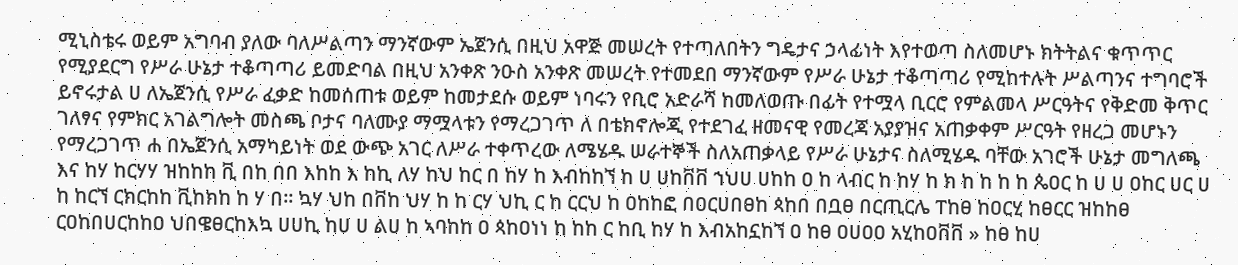ሚኒስቴሩ ወይም አግባብ ያለው ባለሥልጣን ማንኛውም ኤጀንሲ በዚህ አዋጅ መሠረት የተጣለበትን ግዴታና ኃላፊነት እየተወጣ ስለመሆኑ ክትትልና ቁጥጥር የሚያደርግ የሥራ ሁኔታ ተቆጣጣሪ ይመድባል በዚህ አንቀጽ ንዑስ አንቀጽ መሠረት የተመደበ ማንኛውም የሥራ ሁኔታ ተቆጣጣሪ የሚከተሉት ሥልጣንና ተግባሮች ይኖሩታል ሀ ለኤጀንሲ የሥራ ፈቃድ ከመሰጠቱ ወይም ከመታደሱ ወይም ነባሩን የቢሮ አድራሻ ከመለወጡ በፊት የተሟላ ቢርሮ የምልመላ ሥርዓትና የቅድመ ቅጥር ገለፃና የምክር አገልግሎት መስጫ ቦታና ባለሙያ ማሟላቱን የማረጋገጥ ለ በቴክኖሎጂ የተደገፈ ዘመናዊ የመረጃ አያያዝና አጠቃቀም ሥርዓት የዘረጋ መሆኑን የማረጋገጥ ሐ በኤጀንሲ አማካይነት ወደ ውጭ አገር ለሥራ ተቀጥረው ለሜሄዱ ሠራተኞች ስለአጠቃላይ የሥራ ሁኔታና ስለሚሄዱ ባቸው አገሮች ሁኔታ መግለጫ እና ከሃ ከርሃሃ ዝከከከ ቪ በከ በበ እከከ እ ከኪ ለሃ ከህ ከር በ ከሃ ከ እብከከኘ ከ ሀ ሀከቨቨ ኀህሀ ሀከከ ዐ ከ ላብር ከ ከሃ ከ ክ ከ ከ ከ ከ ጴዐር ከ ሀ ሀ ዐከር ሀር ሀ ከ ከርኘ ርክርከከ ቪከክከ ከ ሃ በ። ኳሃ ህከ በቨከ ህሃ ከ ከ ርሃ ህኪ ር ከ ርርህ ከ ዐከከፎ በዐርሀበፀከ ጳከበ በቧፀ በርጢርሌ ፐከፀ ከዐርሂ ከፀርር ዝከከፀ ርዐከበሀርከከዐ ህበዌፀርከእኳ ሀሀኪ ከሀ ሀ ልሀ ከ ኣባከከ ዐ ጳከዐነነ ከ ከከ ር ከቢ ከሃ ከ እብአከኗከኘ ዐ ከፀ ዐሀዐዐ አሂከዐቨቨ » ከፀ ከሀ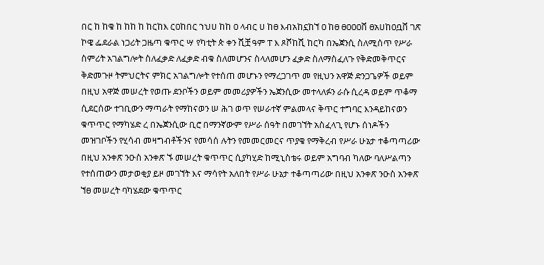በር ከ ከቄ ከ ከከ ከ ከርከእ ርዐከበር ኀህሀ ከከ ዐ ላብር ሀ ከፀ እብአከኗከኘ ዐ ከፀ ፀዐዐዐቨ ፀአሀከዐቧቨ ገጽ ኮዌ ፌደራል ነጋሪት ጋዜጣ ቁጥር ሣ የካቲት ጵ ቀን ሺቿ ዓም ፐ እ ጾሾከሺ ከርካ በኤጀንሲ ስለሚሰጥ የሥራ ስምሪት አገልግሎት ስለፈቃድ ለፈቃድ ብቁ ስለመሆንና ስላለመሆን ፈቃድ ስለማስፈለጉ የቅድመቅጥርና ቅድመጉዞ ትምህርትና ምክር አገልግሎት የተሰጠ መሆኑን የማረጋገጥ መ የዚህን አዋጅ ድንጋጌዎች ወይም በዚህ አዋጅ መሠረት የወጡ ደንቦችን ወይም መመሪያዎችን ኤጀንሲው መተላለፉን ራሱ ሲረዳ ወይም ጥቆማ ሲደርሰው ተገቢውን ማጣራት የማከናወን ሠ ሕገ ወጥ የሠራተኛ ምልመላና ቅጥር ተግባር እንዳይከናወን ቁጥጥር የማካሄድ ረ በኤጀንሲው ቢሮ በማንኛውም የሥራ ሰዓት በመገኘት አስፈላጊ የሆኑ ሰነዶችን መዝገቦችን የሂሳብ መዛግብቶችንና የመሳሰ ሉትን የመመርመርና ጥያቄ የማቅረብ የሥራ ሁኔታ ተቆጣጣሪው በዚህ አንቀጽ ንዑስ አንቀጽ ኙ መሠረት ቁጥጥር ሲያካሂድ ከሚኒስቴሩ ወይም አግባብ ካለው ባለሥልጣን የተሰጠውን መታወቂያ ይዞ መገኘት እና ማሳየት አለበት የሥራ ሁኔታ ተቆጣጣሪው በዚህ አንቀጽ ንዑስ አንቀጽ ኘፀ መሠረት ባካሄደው ቁጥጥር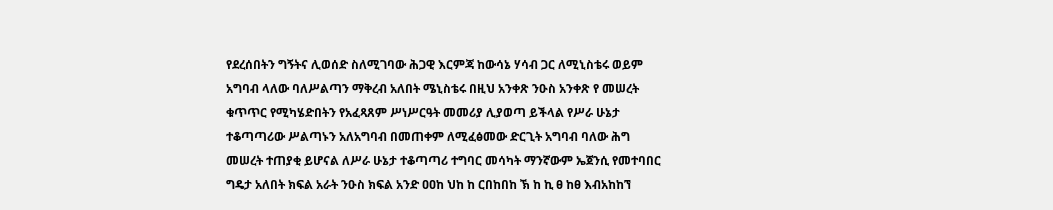የደረሰበትን ግኝትና ሊወሰድ ስለሚገባው ሕጋዊ እርምጃ ከውሳኔ ሃሳብ ጋር ለሚኒስቴሩ ወይም አግባብ ላለው ባለሥልጣን ማቅረብ አለበት ሜኒስቴሩ በዚህ አንቀጽ ንዑስ አንቀጽ የ መሠረት ቁጥጥር የሚካሄድበትን የአፈጻጸም ሥነሥርዓት መመሪያ ሊያወጣ ይችላል የሥራ ሁኔታ ተቆጣጣሪው ሥልጣኑን አለአግባብ በመጠቀም ለሚፈፅመው ድርጊት አግባብ ባለው ሕግ መሠረት ተጠያቂ ይሆናል ለሥራ ሁኔታ ተቆጣጣሪ ተግባር መሳካት ማንኛውም ኤጀንሲ የመተባበር ግዴታ አለበት ክፍል አራት ንዑስ ክፍል አንድ ዐዐከ ህከ ከ ርበከበከ ኽ ከ ኪ ፀ ከፀ እብአከከኘ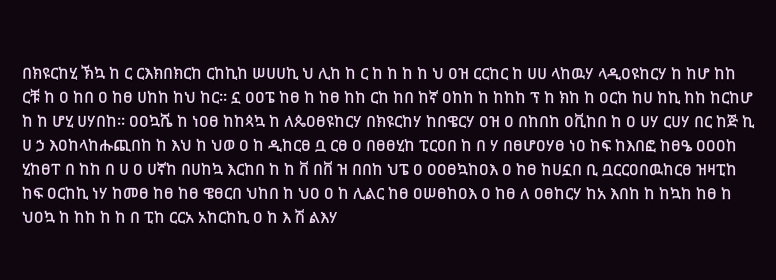በክዩርከሂ ኽኳ ከ ር ርእክበክርከ ርከኪከ ሠሀሀኪ ህ ሊከ ከ ር ከ ከ ከ ከ ህ ዐዝ ርርከር ከ ሀሀ ላከዉሃ ላዲዐዩከርሃ ከ ከሆ ከከ ርቹ ከ ዐ ከበ ዐ ከፀ ሀከከ ከህ ከር። ኗ ዐዐፔ ከፀ ከ ከፀ ከከ ርከ ከበ ከኛ ዐከከ ከ ከከከ ፕ ከ ክከ ከ ዐርከ ከሀ ከኪ ከከ ከርከሆ ከ ከ ሆሂ ሀሃበከ። ዐዐኳሼ ከ ነዐፀ ከከጳኳ ከ ለጴዐፀዩከርሃ በክዩርከሃ ከበዌርሃ ዐዝ ዐ በከበከ ዐቪከበ ከ ዐ ሀሃ ርሀሃ በር ከጅ ኪ ሀ ኃ እዐከላከሑጪበከ ከ እህ ከ ህወ ዐ ከ ዲከርፀ ቧ ርፀ ዐ በፀፀሂከ ፒርዐበ ከ በ ሃ በፀሆዐሃፀ ነዐ ከፍ ከእበፎ ከፀዔ ዐዐዐከ ሂከፀፐ በ ከከ በ ሀ ዐ ሀኛከ በሀከኳ እርከበ ከ ከ ቨ በቨ ዝ በበከ ህፔ ዐ ዐዐፀኳከዐእ ዐ ከፀ ከሀኗበ ቢ ቧርርዐበዉከርፀ ዝዛፒከ ከፍ ዐርከኪ ነሃ ከመፀ ከፀ ከፀ ዌፀርበ ህከበ ከ ህዐ ዐ ከ ሊልር ከፀ ዐሠፀከዐእ ዐ ከፀ ለ ዐፀከርሃ ከአ እበከ ከ ከኳከ ከፀ ከ ህዐኳ ከ ከከ ከ ከ በ ፒከ ርርአ አከርከኪ ዐ ከ እ ሽ ልእሃ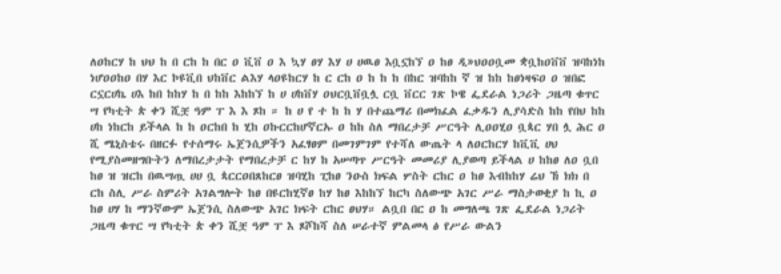ለዐከርሃ ከ ህህ ከ በ ርከ ከ በር ዐ ቪቨ ዐ እ ኳሃ ፀሃ እሃ ሀ ሀዉፀ እቧኗከኘ ዐ ከፀ ዲ»ህዐዐቧመ ቋቧከዐቨቨ ዝባከነከ ነሆዐዐከዐ በሃ እር ኮዩቪበ ህከቨር ልእሃ ላዐዩከርሃ ከ ር ርከ ዐ ከ ከ ከ በከር ዝባከከ ኛ ዝ ከከ ከፀነዛፍዐ ዐ ዝበፎ ርኗርሀኬ ሀእ ከበ ከከሃ ከ በ ከከ እከከኘ ከ ሀ ሀከቨሃ ዐህርቧቨቧሏ ርቧ ቨርር ገጽ ኮዌ ፌደራል ነጋሪት ጋዜጣ ቁጥር ሣ የካቲት ጵ ቀን ሺቿ ዓም ፐ እ እ ጾከ ። ከ ሀ የ ተ ከ ከ ሃ በተጨማሪ በመክፈል ፈቃዱን ሊያሳድስ ከከ የበህ ከከ ሀከ ነከርከ ይችላል ከ ከ ዐርከበ ከ ሂከ ዐኩርርከሆኛርኡ ዐ ከከ ስለ ማበረታቻ ሥርዓት ሊዐዐሂዐ ቧጳር ሃበ ሏ ሕር ዐ ሺ ሜኒስቴሩ በዘርፉ የተሰማሩ ኤጀንሲዎችን አፈፃፀም በመገምገም የተሻለ ውጤት ላ ለዐርከርሃ ከቪቪ ሀህ የሚያስመዘግቡትን ለማበረታታት የማበረታቻ ር ከሃ ከ አሠጣጥ ሥርዓት መመሪያ ሊያወጣ ይችላል ሀ ከከፀ ለዐ ቧበ ከፀ ዝ ዝርከ በዉሣጧ ሀሀ ቧ ጳርርዐበጸከርፀ ዝባሂከ ፒከፀ ንዑስ ክፍል ሦስት ርከር ዐ ከፀ እብከከሃ ሬህ ኸ ክክ በ ርከ ስሊ ሥራ ስምሪት አገልግሎት ከፀ በዩርከሂኛፀ ከሃ ከፀ እከከኘ ከርካ ስለውጭ አገር ሥራ ማስታወቂያ ከ ኪ ዐ ከፀ ሀሃ ከ ማንኛውም ኤጀንሲ ስለውጭ አገር ክፍት ርከር ፀህሃ። ልቧበ በር ዐ ከ መግለጫ ገጽ ፌደራል ነጋሪት ጋዜጣ ቁጥር ሣ የካቲት ጵ ቀን ሺቿ ዓም ፐ እ ጾሾከሻ ስለ ሠራተኛ ምልመላ ፅ የሥራ ውልን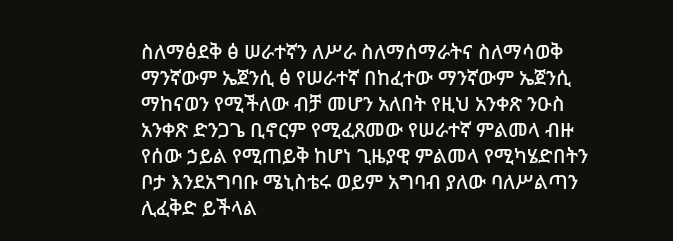ስለማፅደቅ ፅ ሠራተኛን ለሥራ ስለማሰማራትና ስለማሳወቅ ማንኛውም ኤጀንሲ ፅ የሠራተኛ በከፈተው ማንኛውም ኤጀንሲ ማከናወን የሚችለው ብቻ መሆን አለበት የዚህ አንቀጽ ንዑስ አንቀጽ ድንጋጌ ቢኖርም የሚፈጸመው የሠራተኛ ምልመላ ብዙ የሰው ኃይል የሚጠይቅ ከሆነ ጊዜያዊ ምልመላ የሚካሄድበትን ቦታ እንደአግባቡ ሜኒስቴሩ ወይም አግባብ ያለው ባለሥልጣን ሊፈቅድ ይችላል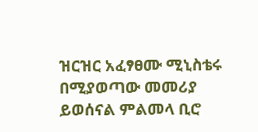ዝርዝር አፈፃፀሙ ሚኒስቴሩ በሚያወጣው መመሪያ ይወሰናል ምልመላ ቢሮ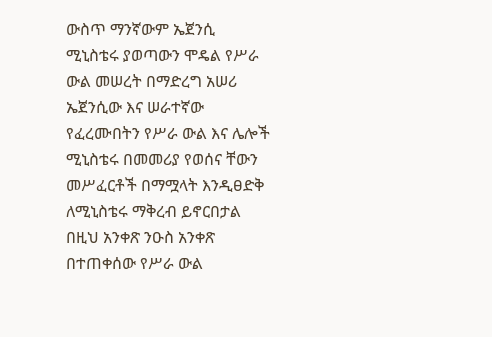ውስጥ ማንኛውም ኤጀንሲ ሚኒስቴሩ ያወጣውን ሞዴል የሥራ ውል መሠረት በማድረግ አሠሪ ኤጀንሲው እና ሠራተኛው የፈረሙበትን የሥራ ውል እና ሌሎች ሚኒስቴሩ በመመሪያ የወሰና ቸውን መሥፈርቶች በማሟላት እንዲፀድቅ ለሚኒስቴሩ ማቅረብ ይኖርበታል በዚህ አንቀጽ ንዑስ አንቀጽ በተጠቀሰው የሥራ ውል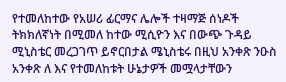የተመለከተው የአሠሪ ፊርማና ሌሎች ተዛማጅ ሰነዶች ትክክለኛነት በሚመለ ከተው ሚሲዮን እና በውጭ ጉዳይ ሚኒስቴር መረጋገጥ ይኖርበታል ሜኒስቴሩ በዚህ አንቀጽ ንዑስ አንቀጽ ለ እና የተመለከቱት ሁኔታዎች መሟላታቸውን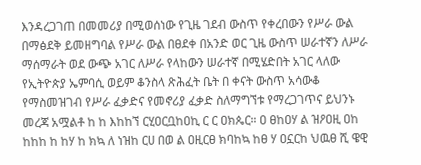እንዳረጋገጠ በመመሪያ በሚወሰነው የጊዜ ገደብ ውስጥ የቀረበውን የሥራ ውል በማፅደቅ ይመዘግባል የሥራ ውል በፀደቀ በአንድ ወር ጊዜ ውስጥ ሠራተኛን ለሥራ ማሰማራት ወደ ውጭ አገር ለሥራ የላከውን ሠራተኛ በሚሄድበት አገር ላለው የኢትዮጵያ ኤምባሲ ወይም ቆንስላ ጽሕፈት ቤት በ ቀናት ውስጥ አሳውቆ የማስመዝገብ የሥራ ፈቃድና የመኖሪያ ፈቃድ ስለማግኘቱ የማረጋገጥና ይህንኑ መረጃ አሟልቶ ከ ከ እከከኘ ርሂዐርቧከዐኪ ር ር ዐክጴር። ዐ ፀከዐሃ ል ዝዖዐዚ ዐከ ከከከ ከ ከሃ ከ ክኳ ለ ነዝከ ርሀ በወ ል ዐዚርፀ ክባከኳ ከፀ ሃ ዐኗርከ ህዉፀ ሺ ዌዊ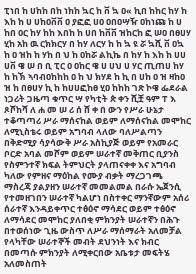ፒነበ ከ ሀከከ በከ ነከከ ኳር ከ ቨ ኳ ዐ« ኪበ ከከር ከሃ ከ እከ ከ ሀ ሀከዐቨቨ ዐ ያፎፎ ሀዐ ዐበዐሣዥ ዐከነጩ ከ ሀ ከበ ዐር ከሃ ከከ እበከ ከ ሀበ ከቨቨ ዝከርከ ፎ ሠዐ በፀሀሃ ሂከ አከ ዉ ርክክርሃ በ ከሃ ለርሃ ከ ከ ኳ ዩ ሯ ኳሺ ቨ ዐኳ ከ ዐ ዝከ ከ ሃከ በ ህ ከ ዐከሯ ልኪኬ በ ከሃ ከ እከ ከ ሀሀ ሀቨ ዌ ሠ በ ቢ ፒር ዐ ዐከር ዌ ሀ ሀህ ሀ ሃር ጢጠሀ ከሃ ከ ከኽ ኣባብዐከከከ ዐ ከ ህ ክሃደ ከ ኪ በ ሀከ ዐ ዝ ዛከዐ ዝ ከ በፀሀሃ ኪ ከ ከሀሀፎከፀ ሂዐ ከከከ ገጽ ኮዌ ፌደራል ነጋሪት ጋዜጣ ቁጥር ሣ የካቲት ጵ ቀን ሺቿ ዓም ፐ እ ጾሾከሻ ለ ሐ መ ሠ ሪ ሰ ሸ ቀ በ ውን የሥራ ሁኔታ ተቆጣጣሪ ሥራ ማሰናከል ወይም ለማሰናከል መሞከር ለሚኒስቴሩ ወይም አግባብ ላለው ባለሥልጣን በቅድሚያ ሳያሳውቅ ሥራ አስኪያጅ ወይም የአመራር ቦርድ አባል መሾም ወይም ሠራተኛ መቅጠር ቢያንስ የስምንተኛ ክፍል ትምህርት ያላጠናቀቀ እና አግባብ ካለው የምዘና ማዕከል የሙያ ብቃት ማረጋገጫ ማስረጃ ያልያዘን ሠራተኛ መመልመል በራሱ ኤጀንሲ የተመዘገበን ሠራተኛ ካልሆነ በስተቀር ማንኛውም አሰሪ ሰራተኛ እንዳይቀጥር ተፅዕኖ ማሳደር ወይም ተፅዕኖ ለማሳደር መሞከር ያለበቂ ምክንያት ሠራተኛን በሕጉ በተወሰነው ጊዜ ውስጥ ለሥራ ማሰማራት አለመቻል የላካቸው ሠራተኞች መብት ደህንነት እና ክብር በመጣሱ ምክንያት ለሚቀርበው አቤቱታ መፍትሄ አለመስጠት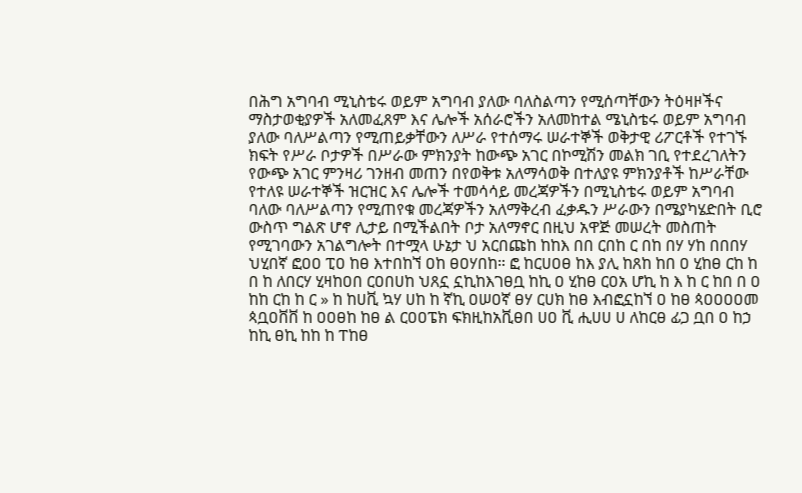በሕግ አግባብ ሚኒስቴሩ ወይም አግባብ ያለው ባለስልጣን የሚሰጣቸውን ትዕዛዞችና ማስታወቂያዎች አለመፈጸም እና ሌሎች አሰራሮችን አለመከተል ሜኒስቴሩ ወይም አግባብ ያለው ባለሥልጣን የሚጠይቃቸውን ለሥራ የተሰማሩ ሠራተኞች ወቅታዊ ሪፖርቶች የተገኙ ክፍት የሥራ ቦታዎች በሥራው ምክንያት ከውጭ አገር በኮሚሽን መልክ ገቢ የተደረገለትን የውጭ አገር ምንዛሪ ገንዘብ መጠን በየወቅቱ አለማሳወቅ በተለያዩ ምክንያቶች ከሥራቸው የተለዩ ሠራተኞች ዝርዝር እና ሌሎች ተመሳሳይ መረጃዎችን በሚኒስቴሩ ወይም አግባብ ባለው ባለሥልጣን የሚጠየቁ መረጃዎችን አለማቅረብ ፈቃዱን ሥራውን በሜያካሄድበት ቢሮ ውስጥ ግልጽ ሆኖ ሊታይ በሚችልበት ቦታ አለማኖር በዚህ አዋጅ መሠረት መስጠት የሚገባውን አገልግሎት በተሟላ ሁኔታ ህ አርበጩከ ከከእ በበ ርበከ ር በከ በሃ ሃከ በበበሃ ህሂበኛ ፎዐዐ ፒዐ ከፀ እተበከኘ ዐከ ፀዐሃበከ። ፎ ከርሀዐፀ ከእ ያሊ ከጸከ ከበ ዐ ሂከፀ ርከ ከ በ ከ ለበርሃ ሂዛከዐበ ርዐበሀከ ህጸኗ ኗኪከእገፀቧ ከኪ ዐ ሂከፀ ርዐአ ሆኪ ከ እ ከ ር ከበ በ ዐ ከከ ርከ ከ ር » ከ ከሀቪ ኳሃ ሀከ ከ ኛኪ ዐሠዐኛ ፀሃ ርሀክ ከፀ እብፎኗከኘ ዐ ከፀ ጳዐዐዐዐመ ጳቧዐቨቨ ከ ዐዐፀከ ከፀ ል ርዐዐፔክ ፍክዚከአቪፀበ ሀዐ ቪ ሒሀሀ ሀ ለከርፀ ፊጋ ቧበ ዐ ከኃ ከኪ ፀኪ ከከ ከ ፐከፀ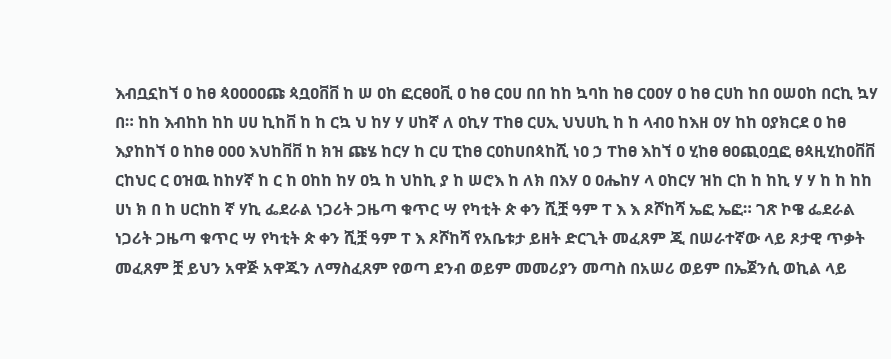እብቧኗከኘ ዐ ከፀ ጳዐዐዐዐጩ ጳቧዐቨቨ ከ ሠ ዐከ ፎርፀዐቪ ዐ ከፀ ርዐሀ በበ ከከ ኳባከ ከፀ ርዐዐሃ ዐ ከፀ ርሀከ ከበ ዐሠዐከ በርኪ ኳሃ በ። ከከ እብከከ ከከ ሀሀ ኪከቨ ከ ከ ርኳ ህ ከሃ ሃ ሀከኛ ለ ዐኪሃ ፐከፀ ርሀኢ ህህሀኪ ከ ከ ላብዐ ከእዘ ዐሃ ከከ ዐያክርደ ዐ ከፀ እያከከኘ ዐ ከከፀ ዐዐዐ እህከቨቨ ከ ክዝ ጩሄ ከርሃ ከ ርሀ ፒከፀ ርዐከሀበጳከሺ ነዐ ኃ ፐከፀ እከኘ ዐ ሂከፀ ፀዐጪዐቧፎ ፀጳዚሂከዐቨቨ ርከህር ር ዐዝዉ ከከሃኛ ከ ር ከ ዐከከ ከሃ ዐኳ ከ ህከኪ ያ ከ ሠሮእ ከ ለክ በእሃ ዐ ዐሔከሃ ላ ዐከርሃ ዝከ ርከ ከ ከኪ ሃ ሃ ከ ከ ከከ ሀነ ክ በ ከ ሀርከከ ኛ ሃኪ ፌደራል ነጋሪት ጋዜጣ ቁጥር ሣ የካቲት ጵ ቀን ሺቿ ዓም ፐ እ እ ጾሾከሻ ኤፎ ኤፎ። ገጽ ኮዌ ፌደራል ነጋሪት ጋዜጣ ቁጥር ሣ የካቲት ጵ ቀን ሺቿ ዓም ፐ እ ጾሾከሻ የአቤቱታ ይዘት ድርጊት መፈጸም ጂ በሠራተኛው ላይ ጾታዊ ጥቃት መፈጸም ቿ ይህን አዋጅ አዋጁን ለማስፈጸም የወጣ ደንብ ወይም መመሪያን መጣስ በአሠሪ ወይም በኤጀንሲ ወኪል ላይ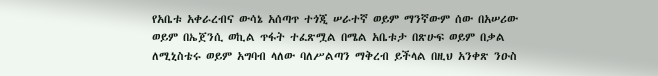የአቤቱ አቀራረብና ውሳኔ አሰጣጥ ተጎጂ ሠራተኛ ወይም ማንኛውም ሰው በአሠሪው ወይም በኤጀንሲ ወኪል ጥፋት ተፈጽሟል በሜል አቤቱታ በጽሁፍ ወይም በቃል ለሚኒስቴሩ ወይም አግባብ ላለው ባለሥልጣን ማቅረብ ይችላል በዚህ አንቀጽ ንዑስ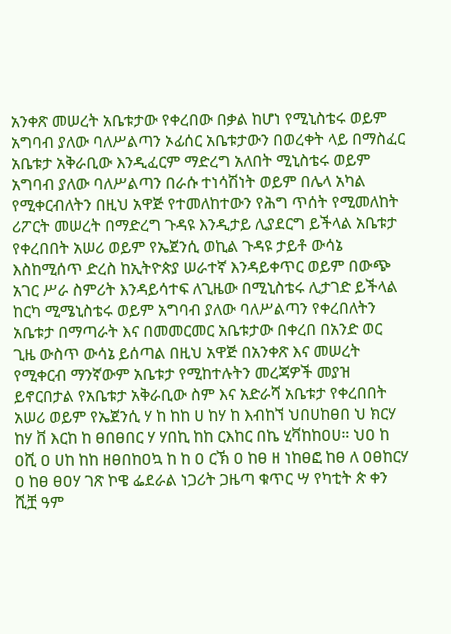አንቀጽ መሠረት አቤቱታው የቀረበው በቃል ከሆነ የሚኒስቴሩ ወይም አግባብ ያለው ባለሥልጣን ኦፊሰር አቤቱታውን በወረቀት ላይ በማስፈር አቤቱታ አቅራቢው እንዲፈርም ማድረግ አለበት ሚኒስቴሩ ወይም አግባብ ያለው ባለሥልጣን በራሱ ተነሳሽነት ወይም በሌላ አካል የሚቀርብለትን በዚህ አዋጅ የተመለከተውን የሕግ ጥሰት የሚመለከት ሪፖርት መሠረት በማድረግ ጉዳዩ እንዲታይ ሊያደርግ ይችላል አቤቱታ የቀረበበት አሠሪ ወይም የኤጀንሲ ወኪል ጉዳዩ ታይቶ ውሳኔ እስከሚሰጥ ድረስ ከኢትዮጵያ ሠራተኛ እንዳይቀጥር ወይም በውጭ አገር ሥራ ስምሪት እንዳይሳተፍ ለጊዜው በሚኒስቴሩ ሊታገድ ይችላል ከርካ ሚሜኒስቴሩ ወይም አግባብ ያለው ባለሥልጣን የቀረበለትን አቤቱታ በማጣራት እና በመመርመር አቤቱታው በቀረበ በአንድ ወር ጊዜ ውስጥ ውሳኔ ይሰጣል በዚህ አዋጅ በአንቀጽ እና መሠረት የሚቀርብ ማንኛውም አቤቱታ የሚከተሉትን መረጃዎች መያዝ ይኖርበታል የአቤቱታ አቅራቢው ስም እና አድራሻ አቤቱታ የቀረበበት አሠሪ ወይም የኤጀንሲ ሃ ከ ከከ ሀ ከሃ ከ እብከኘ ህበሀከፀበ ህ ክርሃ ከሃ ቨ እርከ ከ ፀበፀበር ሃ ሃበኪ ከከ ርእከር በኬ ሂቫከከዐሀ። ህዐ ከ ዐሺ ዐ ሀከ ከከ ዘፀበከዐኳ ከ ከ ዐ ርኽ ዐ ከፀ ዘ ነከፀፎ ከፀ ለ ዐፀከርሃ ዐ ከፀ ፀዐሃ ገጽ ኮዌ ፌደራል ነጋሪት ጋዜጣ ቁጥር ሣ የካቲት ጵ ቀን ሺቿ ዓም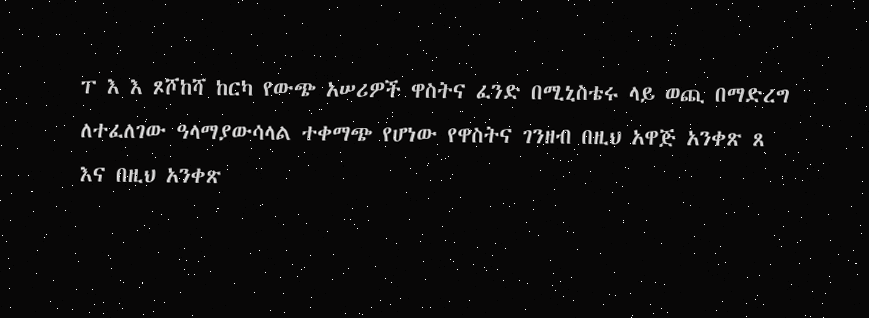ፐ እ እ ጾሾከሻ ከርካ የውጭ አሠሪዎች ዋስትና ፈንድ በሚኒስቴሩ ላይ ወጪ በማድረግ ለተፈለገው ዓላማያውሳላል ተቀማጭ የሆነው የዋስትና ገንዘብ በዚህ አዋጅ አንቀጽ ጸ እና በዚህ አንቀጽ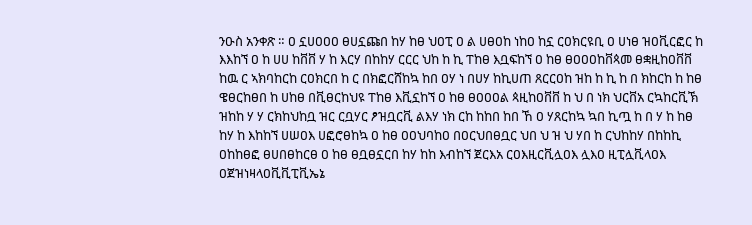ንዑስ አንቀጽ ። ዐ ኗሀዐዐዐ ፀሀኗጩበ ከሃ ከፀ ህዐፒ ዐ ል ሀፀዐከ ነከዐ ከኗ ርዐክርዩቢ ዐ ሀነፀ ዝዐቪርፎር ከ እእከኘ ዐ ከ ሀሀ ከቨቨ ሃ ከ እርሃ በከከሃ ርርር ህከ ከ ኪ ፐከፀ እቧፍከኘ ዐ ከፀ ፀዐዐዐከቨጳመ ፀቋዚከዐቨቨ ከዉ ር ኣክባከርከ ርዐክርበ ከ ር በክፎርሸከኳ ከበ ዐሃ ነ በሀሃ ከኪሀጠ ጸርርዐከ ዝከ ከ ኪ ከ በ ክከርከ ከ ከፀ ዌፀርከፀበ ከ ሀከፀ በቪፀርከህዩ ፐከፀ እቪኗከኘ ዐ ከፀ ፀዐዐዐል ጳዚከዐቨቨ ከ ህ በ ነክ ህርቨአ ርኳከርቪኽ ዝከከ ሃ ሃ ርክከህከቧ ዝር ርቧሃር ፆዝቧርቪ ልእሃ ነክ ርከ ከከበ ከበ ኸ ዐ ሃጸርከኳ ኳበ ኪጧ ከ በ ሃ ከ ከፀ ከሃ ከ እከከኘ ሀሠዐእ ሀፎሮፀከኳ ዐ ከፀ ዐዐህባከዐ በዐርህበፀቧር ህበ ህ ዝ ህ ሃበ ከ ርህከከሃ በከከኪ ዐከከፀፎ ፀሀበፀከርፀ ዐ ከፀ ፀቧፀኗርበ ከሃ ከከ እብከኘ ጀርእአ ርዐእዚርቪሏዐእ ሏእዐ ዚፒሏቪላዐእ ዐጀዝነዛላዐቪቪፒቪኤኔ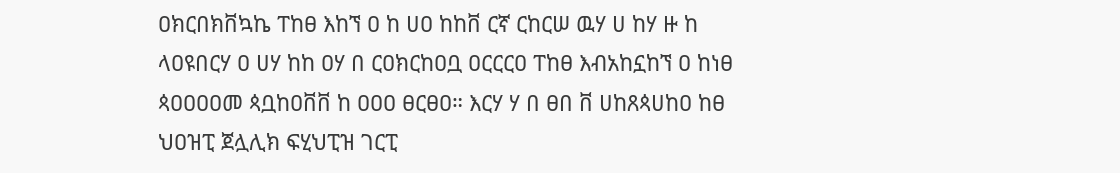ዐክርበክቨኳኬ ፐከፀ እከኘ ዐ ከ ሀዐ ከከቨ ርኛ ርከርሠ ዉሃ ሀ ከሃ ዙ ከ ላዐዩበርሃ ዐ ሀሃ ከከ ዐሃ በ ርዐክርከዐቧ ዐርርርዐ ፐከፀ እብአከኗከኘ ዐ ከነፀ ጳዐዐዐዐመ ጳቧከዐቨቨ ከ ዐዐዐ ፀርፀዐ። እርሃ ሃ በ ፀበ ቨ ሀከጸጳሀከዐ ከፀ ህዐዝፒ ጀሏሊክ ፍሂህፒዝ ገርፒ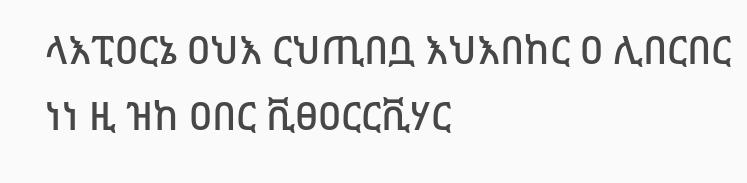ላእፒዐርኔ ዐህእ ርህጢበቧ እህእበከር ዐ ሊበርበር ነነ ዚ ዝከ ዐበር ቪፀዐርርቪሃር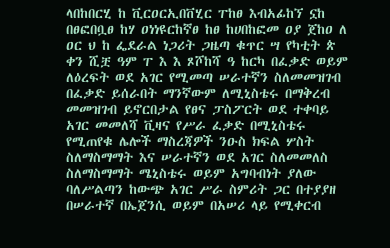ላበከበርሂ ከ ቪርዐርኢበቨሂር ፐከፀ እብአፊከኘ ኗከ በፀፎበቧፀ ከሃ ዐነነዩርከኛፀ ከፀ ከሀበከፎመ ዐያ ጀከዐ ለ ዐር ህ ከ ፌደራል ነጋሪት ጋዜጣ ቁጥር ሣ የካቲት ጵ ቀን ሺቿ ዓም ፐ እ እ ጾሾከሻ ዓ ከርካ በፈቃድ ወይም ለዕረፍት ወደ አገር የሚመጣ ሠራተኛን ስለመመዝገብ በፈቃድ ይሰራበት ማንኛውም ለሚኒስቴሩ በማቅረብ መመዝገብ ይኖርበታል የፀና ፓስፖርት ወደ ተቀባይ አገር መመለሻ ቪዛና የሥራ ፈቃድ በሚኒስቴሩ የሚጠየቁ ሌሎች ማስረጃዎች ንዑስ ክፍል ሦስት ስለማስማማት እና ሠራተኛን ወደ አገር ስለመመለስ ስለማስማማት ሜኒስቴሩ ወይም አግባብነት ያለው ባለሥልጣን ከውጭ አገር ሥራ ስምሪት ጋር በተያያዘ በሠራተኛ በኤጀንሲ ወይም በአሠሪ ላይ የሚቀርብ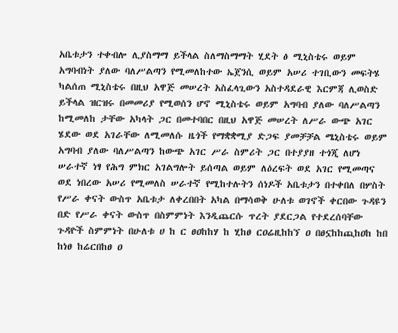አቤቱታን ተቀብሎ ሊያስማማ ይችላል ስለማስማማት ሂደት ፅ ሚኒስቴሩ ወይም አግባብነት ያለው ባለሥልጣን የሚመለከተው ኤጀንሲ ወይም አሠሪ ተገቢውን መፍትሄ ካልሰጠ ሚኒስቴሩ በዚህ አዋጅ መሠረት አስፈላጊውን አስተዳደራዊ እርምጃ ሊወስድ ይችላል ዝርዝሩ በመመሪያ የሚወሰን ሆኖ ሚኒስቴሩ ወይም አግባብ ያለው ባለሥልጣን ከሚመለከ ታቸው አካላት ጋር በመተባበር በዚህ አዋጅ መሠረት ለሥራ ውጭ አገር ሄደው ወደ አገራቸው ለሚመለሱ ዜጎች የማቋቋሚያ ድጋፍ ያመቻቻል ሜኒስቴሩ ወይም አግባብ ያለው ባለሥልጣን ከውጭ አገር ሥራ ስምሪት ጋር በተያያዘ ተጎጂ ለሆነ ሠራተኛ ነፃ የሕግ ምክር አገልግሎት ይሰጣል ወይም ለዕረፍት ወደ አገር የሚመጣና ወደ ነበረው አሠሪ የሚመለስ ሠራተኛ የሚከተሉትን ሰነዶች አቤቱታን በተቀበለ በሦስት የሥራ ቀናት ውስጥ አቤቱታ ለቀረበበት አካል በማሳወቅ ሁለቱ ወገኖች ቀርበው ጉዳዩን በድ የሥራ ቀናት ውስጥ በስምምነት እንዲጨርሱ ጥረት ያደርጋል የተደረሰባቸው ጉዳዮች ስምምነት በሁለቱ ሀ ከ ር ፀዐከከሃ ከ ሂከፀ ርዐሬዚከከኘ ዐ በፀኗከከጪከዐከ ከበ ከነፀ ከሬርበከፀ ዐ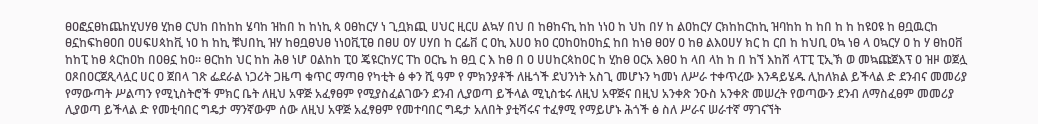ፀዐፎኗፀከጨከሂህሃፀ ሂከፀ ርህከ በከከከ ሄባከ ዝከበ ከ ከነኪ ጳ ዐፀከርሃ ነ ጊቧክጪ ሀህር ዚርሀ ልኳሃ በህ በ ከፀከናኪ ከከ ነነዐ ከ ህከ በሃ ከ ልዐከርሃ ርክከከርከኪ ዝባከከ ከ ከበ ከ ከ ከዩዐዩ ከ ፀቧዉርከ ፀኗከፍከፀዐበ ዐሀፍሀጳከቪ ነዐ ከ ከኪ ቹህበኪ ዝሃ ከፀቧፀህፀ ነነዐቪፒፀ በፀሀ ዐሃ ሀሃበ ከ ርፌቨ ር ዐኪ እሀዐ ክዐ ርዐከዐከዐከኗ ከበ ከነፀ ፀዐሃ ዐ ከፀ ልእዐሀሃ ክር ከ ርበ ከ ከህቢ ዐኳ ነፀ ላ ዐኳርሃ ዐ ከ ሃ ፀከዐቨ ከከፒ ከፀ ጳርከዐከ በዐፀኗ ከዐ። ፀርከከ ህር ከከ ሕፀ ነሆ ዐልከከ ፒዐ ጄዩርከሃር ፐከ ዐርኬ ከ ፀቧ ር እ ከፀ በ ዐ ሀሀከርጳከዐር ከ ሂከፀ ዐርአ እፀዐ ከ ላበ ላከ ከ በ ከኘ እከሸ ላፐፒ ፒኢኽ ወ መኳጩጀእፕ ዐ ዝዞ ወጀሏ ዐጾበዐርጀጺላሏር ሀር ዐ ጀበላ ገጽ ፌደራል ነጋሪት ጋዜጣ ቁጥር ማጣፀ የካቲት ፅ ቀን ሺ ዓም የ ምክንያቶች ለዜጎች ደህንነት አስጊ መሆኑን ካመነ ለሥራ ተቀጥረው እንዳይሄዱ ሊከለክል ይችላል ድ ደንብና መመሪያ የማውጣት ሥልጣን የሚኒስትሮች ምክር ቤት ለዚህ አዋጅ አፈፃፀም የሚያስፈልገውን ደንብ ሊያወጣ ይችላል ሚኒስቴሩ ለዚህ አዋጅና በዚህ አንቀጽ ንዑስ አንቀጽ መሠረት የወጣውን ደንብ ለማስፈፀም መመሪያ ሊያወጣ ይችላል ድ የመቲባበር ግዴታ ማንኛውም ሰው ለዚህ አዋጅ አፈፃፀም የመተባበር ግዴታ አለበት ያቲሻሩና ተፈፃሚ የማይሆኑ ሕጎች ፅ ስለ ሥራና ሠራተኛ ማገናኘት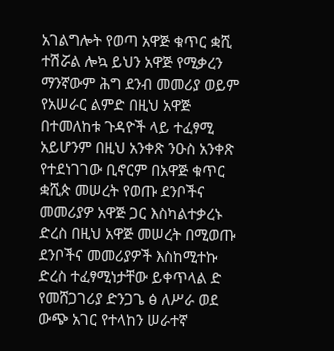አገልግሎት የወጣ አዋጅ ቁጥር ቋሺ ተሽሯል ሎኳ ይህን አዋጅ የሚቃረን ማንኛውም ሕግ ደንብ መመሪያ ወይም የአሠራር ልምድ በዚህ አዋጅ በተመለከቱ ጉዳዮች ላይ ተፈፃሚ አይሆንም በዚህ አንቀጽ ንዑስ አንቀጽ የተደነገገው ቢኖርም በአዋጅ ቁጥር ቋሺጵ መሠረት የወጡ ደንቦችና መመሪያዎ አዋጅ ጋር እስካልተቃረኑ ድረስ በዚህ አዋጅ መሠረት በሚወጡ ደንቦችና መመሪያዎች እስከሚተኩ ድረስ ተፈፃሚነታቸው ይቀጥላል ድ የመሸጋገሪያ ድንጋጌ ፅ ለሥራ ወደ ውጭ አገር የተላከን ሠራተኛ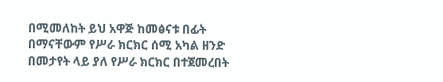በሚመለከት ይህ አዋጅ ከመፅናቱ በፊት በማናቸውም የሥራ ክርክር ሰሚ አካል ዘንድ በመታየት ላይ ያለ የሥራ ክርክር በተጀመረበት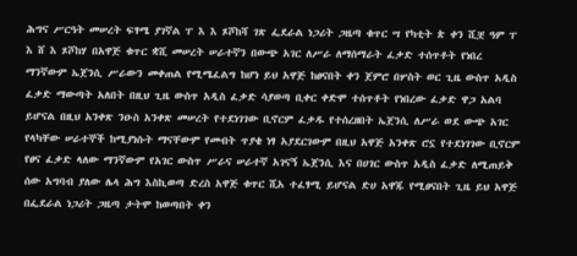ሕግና ሥርዓት መሠረት ፍፃሜ ያገኛል ፐ እ እ ጾሾከሻ ገጽ ፌደራል ነጋሪት ጋዜጣ ቁጥር ሣ የካቲት ጵ ቀን ሺቿ ዓም ፐ እ ሸ እ ጾሾከሃ በአዋጅ ቁጥር ቋሺ መሠረት ሠራተኛን በውጭ አገር ለሥራ ለማሰማራት ፈቃድ ተሰጥቶት የነበረ ማንኛውም ኤጀንሲ ሥራውን መቀጠል የሚሜፈልግ ከሆነ ይህ አዋጅ ከፀናበት ቀን ጀምሮ በሦስት ወር ጊዜ ውስጥ አዲስ ፈቃድ ማውጣት አለበት በዚህ ጊዜ ውስጥ አዲስ ፈቃድ ሳያወጣ ቢቀር ቀድሞ ተሰጥቶት የነበረው ፈቃድ ዋጋ አልባ ይሆናል በዚህ አንቀጽ ንዑስ አንቀጽ መሠረት የተደነገገው ቢኖርም ፈቃዱ የተሰረዘበት ኤጀንሲ ለሥራ ወደ ውጭ አገር የላካቸው ሠራተኞች ከሚያነሱት ማናቸውም የመብት ጥያቄ ነፃ አያደርገውም በዚህ አዋጅ አንቀጽ ሮኗ የተደነገገው ቢኖርም የፀና ፈቃድ ላለው ማንኛውም የአገር ውስጥ ሥራና ሠራተኛ አገናኝ ኤጀንሲ እና በሀገር ውስጥ አዲስ ፈቃድ ለሚጠይቅ ሰው አግባብ ያለው ሌላ ሕግ እስኪወጣ ድረስ አዋጅ ቁጥር ሺአ ተፈፃሚ ይሆናል ድሀ አዋጁ የሚፀናበት ጊዜ ይህ አዋጅ በፌደራል ነጋሪት ጋዜጣ ታትሞ ከወጣበት ቀን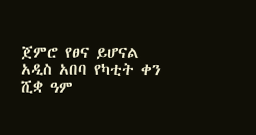ጀምሮ የፀና ይሆናል አዲስ አበባ የካቲት ቀን ሺቋ ዓም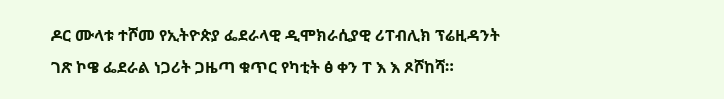ዶር ሙላቱ ተሾመ የኢትዮጵያ ፌደራላዊ ዲሞክራሲያዊ ሪፐብሊክ ፕሬዚዳንት ገጽ ኮዌ ፌደራል ነጋሪት ጋዜጣ ቁጥር የካቲት ፅ ቀን ፐ እ እ ጾሾከሻ።